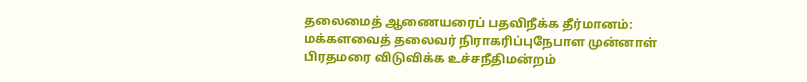தலைமைத் ஆணையரைப் பதவிநீக்க தீர்மானம்: மக்களவைத் தலைவர் நிராகரிப்புநேபாள முன்னாள் பிரதமரை விடுவிக்க உச்சநீதிமன்றம்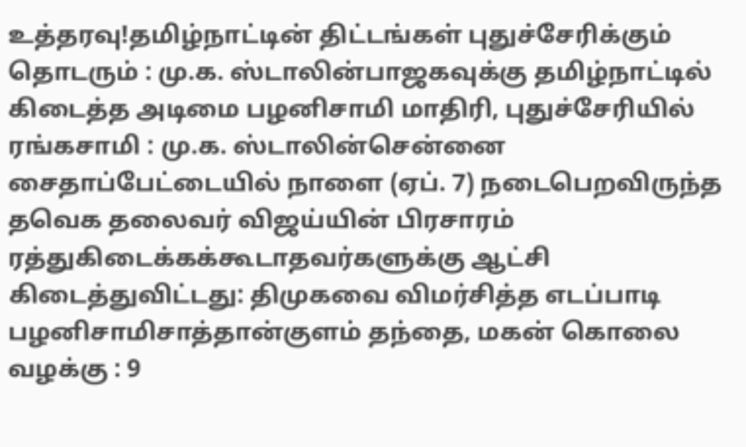உத்தரவு!தமிழ்நாட்டின் திட்டங்கள் புதுச்சேரிக்கும் தொடரும் : மு.க. ஸ்டாலின்பாஜகவுக்கு தமிழ்நாட்டில் கிடைத்த அடிமை பழனிசாமி மாதிரி, புதுச்சேரியில் ரங்கசாமி : மு.க. ஸ்டாலின்சென்னை சைதாப்பேட்டையில் நாளை (ஏப். 7) நடைபெறவிருந்த தவெக தலைவர் விஜய்யின் பிரசாரம் ரத்துகிடைக்கக்கூடாதவர்களுக்கு ஆட்சி கிடைத்துவிட்டது: திமுகவை விமர்சித்த எடப்பாடி பழனிசாமிசாத்தான்குளம் தந்தை, மகன் கொலை வழக்கு : 9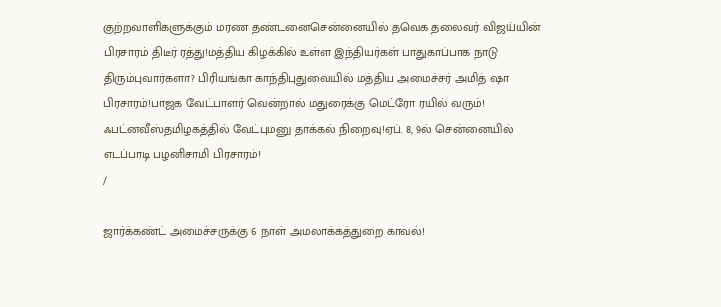குற்றவாளிகளுக்கும் மரண தண்டனைசென்னையில் தவெக தலைவர் விஜய்யின் பிரசாரம் திடீர் ரத்து!மத்திய கிழக்கில் உள்ள இந்தியர்கள் பாதுகாப்பாக நாடு திரும்புவார்களா? பிரியங்கா காந்திபுதுவையில் மத்திய அமைச்சர் அமித் ஷா பிரசாரம்!பாஜக வேட்பாளர் வென்றால் மதுரைக்கு மெட்ரோ ரயில் வரும்! ஃபட்னவீஸ்தமிழகத்தில் வேட்புமனு தாக்கல் நிறைவு!ஏப். 8, 9ல் சென்னையில் எடப்பாடி பழனிசாமி பிரசாரம்!
/

ஜார்க்கண்ட் அமைச்சருக்கு 6 நாள் அமலாக்கத்துறை காவல்!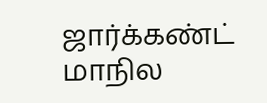ஜார்க்கண்ட் மாநில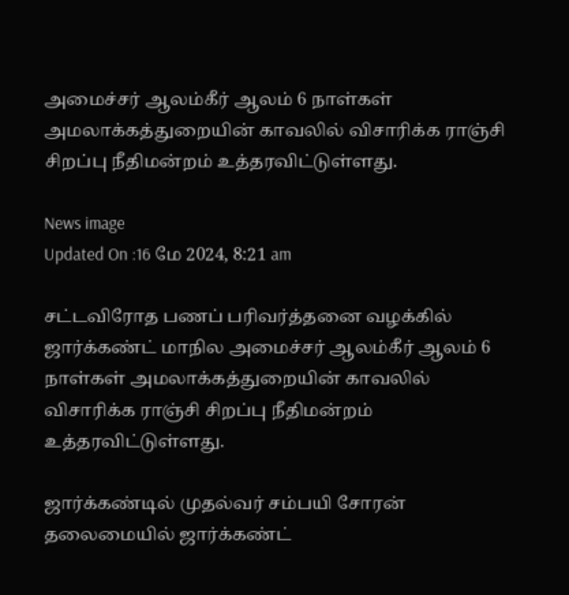அமைச்சர் ஆலம்கீர் ஆலம் 6 நாள்கள் அமலாக்கத்துறையின் காவலில் விசாரிக்க ராஞ்சி சிறப்பு நீதிமன்றம் உத்தரவிட்டுள்ளது.

News image
Updated On :16 மே 2024, 8:21 am

சட்டவிரோத பணப் பரிவர்த்தனை வழக்கில் ஜார்க்கண்ட் மாநில அமைச்சர் ஆலம்கீர் ஆலம் 6 நாள்கள் அமலாக்கத்துறையின் காவலில் விசாரிக்க ராஞ்சி சிறப்பு நீதிமன்றம் உத்தரவிட்டுள்ளது.

ஜார்க்கண்டில் முதல்வர் சம்பயி சோரன் தலைமையில் ஜார்க்கண்ட்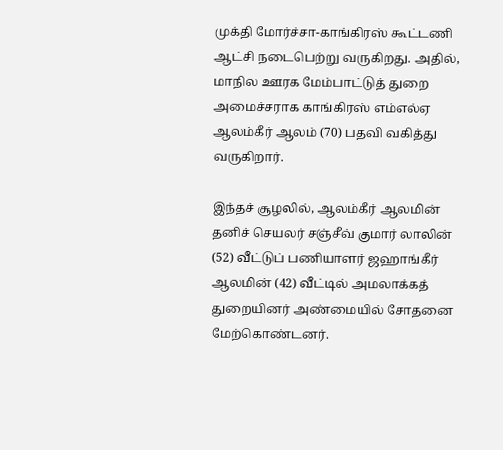முக்தி மோர்ச்சா-காங்கிரஸ் கூட்டணி ஆட்சி நடைபெற்று வருகிறது. அதில், மாநில ஊரக மேம்பாட்டுத் துறை அமைச்சராக காங்கிரஸ் எம்எல்ஏ ஆலம்கீர் ஆலம் (70) பதவி வகித்து வருகிறார்.

இந்தச் சூழலில், ஆலம்கீர் ஆலமின் தனிச் செயலர் சஞ்சீவ் குமார் லாலின் (52) வீட்டுப் பணியாளர் ஜஹாங்கீர் ஆலமின் (42) வீட்டில் அமலாக்கத் துறையினர் அண்மையில் சோதனை மேற்கொண்டனர்.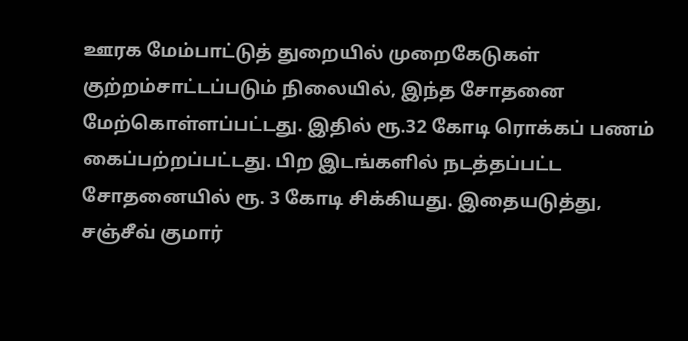ஊரக மேம்பாட்டுத் துறையில் முறைகேடுகள் குற்றம்சாட்டப்படும் நிலையில், இந்த சோதனை மேற்கொள்ளப்பட்டது. இதில் ரூ.32 கோடி ரொக்கப் பணம் கைப்பற்றப்பட்டது. பிற இடங்களில் நடத்தப்பட்ட சோதனையில் ரூ. 3 கோடி சிக்கியது. இதையடுத்து, சஞ்சீவ் குமார்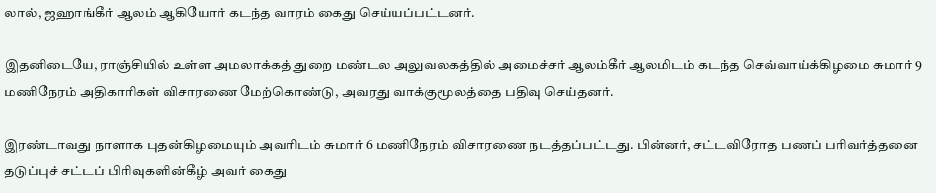லால், ஜஹாங்கீர் ஆலம் ஆகியோர் கடந்த வாரம் கைது செய்யப்பட்டனர்.

இதனிடையே, ராஞ்சியில் உள்ள அமலாக்கத் துறை மண்டல அலுவலகத்தில் அமைச்சர் ஆலம்கீர் ஆலமிடம் கடந்த செவ்வாய்க்கிழமை சுமார் 9 மணிநேரம் அதிகாரிகள் விசாரணை மேற்கொண்டு, அவரது வாக்குமூலத்தை பதிவு செய்தனர்.

இரண்டாவது நாளாக புதன்கிழமையும் அவரிடம் சுமார் 6 மணிநேரம் விசாரணை நடத்தப்பட்டது. பின்னர், சட்டவிரோத பணப் பரிவர்த்தனை தடுப்புச் சட்டப் பிரிவுகளின்கீழ் அவர் கைது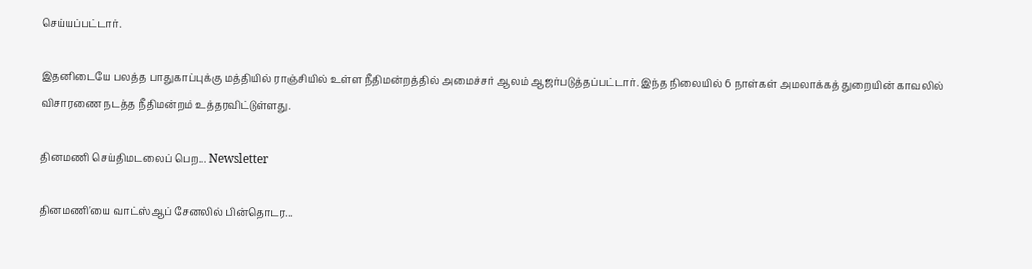செய்யப்பட்டார்.

இதனிடையே பலத்த பாதுகாப்புக்கு மத்தியில் ராஞ்சியில் உள்ள நீதிமன்றத்தில் அமைச்சர் ஆலம் ஆஜர்படுத்தப்பட்டார். இந்த நிலையில் 6 நாள்கள் அமலாக்கத் துறையின் காவலில் விசாரணை நடத்த நீதிமன்றம் உத்தரவிட்டுள்ளது.

தினமணி செய்திமடலைப் பெற... Newsletter

தினமணி'யை வாட்ஸ்ஆப் சேனலில் பின்தொடர...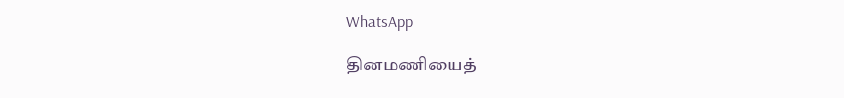WhatsApp

தினமணியைத்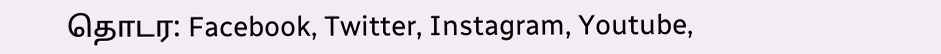தொடர: Facebook, Twitter, Instagram, Youtube,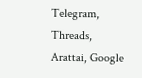Telegram, Threads, Arattai, Google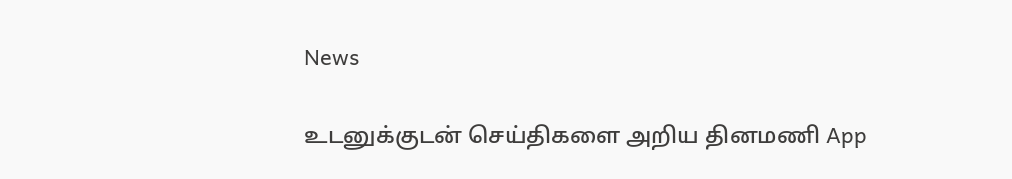News

உடனுக்குடன் செய்திகளை அறிய தினமணி App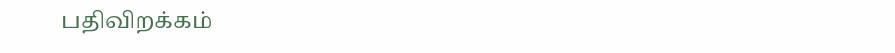பதிவிறக்கம்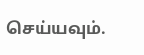செய்யவும்.